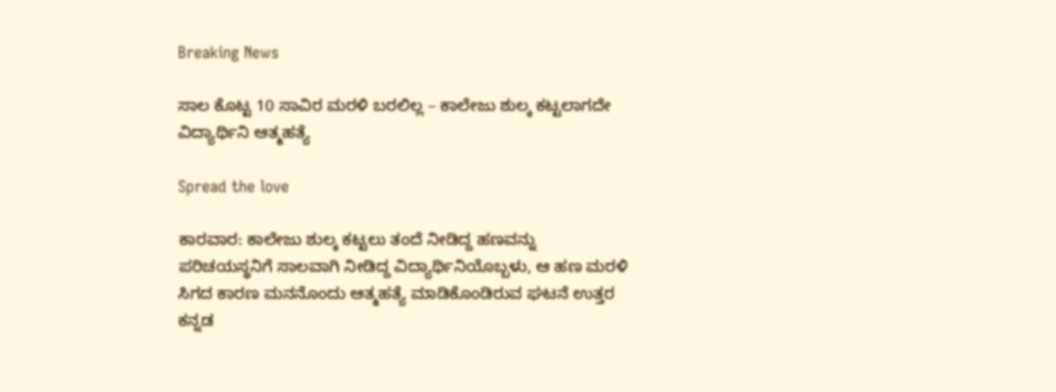Breaking News

ಸಾಲ ಕೊಟ್ಟ 10 ಸಾವಿರ ಮರಳಿ ಬರಲಿಲ್ಲ – ಕಾಲೇಜು ಶುಲ್ಕ ಕಟ್ಟಲಾಗದೇ ವಿದ್ಯಾರ್ಥಿನಿ ಆತ್ಮಹತ್ಯೆ

Spread the love

ಕಾರವಾರ: ಕಾಲೇಜು ಶುಲ್ಕ ಕಟ್ಟಲು ತಂದೆ ನೀಡಿದ್ದ ಹಣವನ್ನು ಪರಿಚಯಸ್ಥನಿಗೆ ಸಾಲವಾಗಿ ನೀಡಿದ್ದ ವಿದ್ಯಾರ್ಥಿನಿಯೊಬ್ಬಳು, ಆ ಹಣ ಮರಳಿ ಸಿಗದ ಕಾರಣ ಮನನೊಂದು ಆತ್ಮಹತ್ಯೆ ಮಾಡಿಕೊಂಡಿರುವ ಘಟನೆ ಉತ್ತರ ಕನ್ನಡ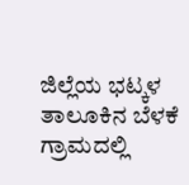ಜಿಲ್ಲೆಯ ಭಟ್ಕಳ ತಾಲೂಕಿನ ಬೆಳಕೆ ಗ್ರಾಮದಲ್ಲಿ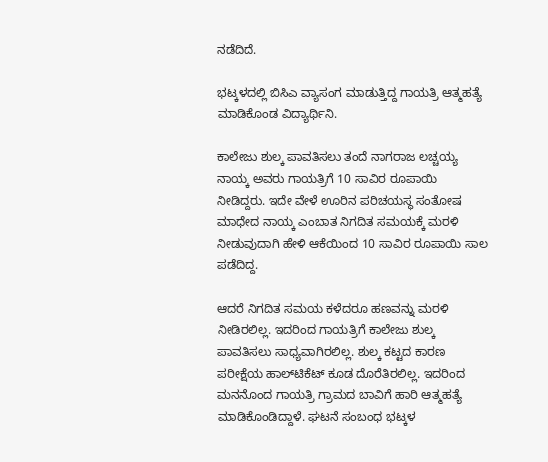ನಡೆದಿದೆ.

ಭಟ್ಕಳದಲ್ಲಿ ಬಿಸಿಎ ವ್ಯಾಸಂಗ ಮಾಡುತ್ತಿದ್ದ ಗಾಯತ್ರಿ ಆತ್ಮಹತ್ಯೆ ಮಾಡಿಕೊಂಡ ವಿದ್ಯಾರ್ಥಿನಿ.

ಕಾಲೇಜು ಶುಲ್ಕ ಪಾವತಿಸಲು ತಂದೆ ನಾಗರಾಜ ಲಚ್ಚಯ್ಯ ನಾಯ್ಕ ಅವರು ಗಾಯತ್ರಿಗೆ 10 ಸಾವಿರ ರೂಪಾಯಿ ನೀಡಿದ್ದರು. ಇದೇ ವೇಳೆ ಊರಿನ ಪರಿಚಯಸ್ಥ ಸಂತೋಷ ಮಾಧೇದ ನಾಯ್ಕ ಎಂಬಾತ ನಿಗದಿತ ಸಮಯಕ್ಕೆ ಮರಳಿ ನೀಡುವುದಾಗಿ ಹೇಳಿ ಆಕೆಯಿಂದ 10 ಸಾವಿರ ರೂಪಾಯಿ ಸಾಲ ಪಡೆದಿದ್ದ.

ಆದರೆ ನಿಗದಿತ ಸಮಯ ಕಳೆದರೂ ಹಣವನ್ನು ಮರಳಿ ನೀಡಿರಲಿಲ್ಲ. ಇದರಿಂದ ಗಾಯತ್ರಿಗೆ ಕಾಲೇಜು ಶುಲ್ಕ ಪಾವತಿಸಲು ಸಾಧ್ಯವಾಗಿರಲಿಲ್ಲ. ಶುಲ್ಕ ಕಟ್ಟದ ಕಾರಣ ಪರೀಕ್ಷೆಯ ಹಾಲ್‌ಟಿಕೆಟ್ ಕೂಡ ದೊರೆತಿರಲಿಲ್ಲ. ಇದರಿಂದ ಮನನೊಂದ ಗಾಯತ್ರಿ ಗ್ರಾಮದ ಬಾವಿಗೆ ಹಾರಿ ಆತ್ಮಹತ್ಯೆ ಮಾಡಿಕೊಂಡಿದ್ದಾಳೆ. ಘಟನೆ ಸಂಬಂಧ ಭಟ್ಕಳ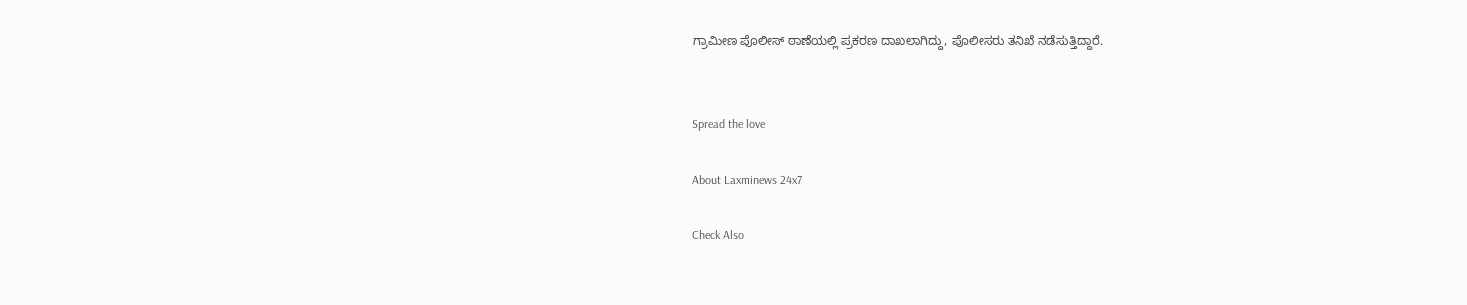ಗ್ರಾಮೀಣ ಪೊಲೀಸ್ ಠಾಣೆಯಲ್ಲಿ ಪ್ರಕರಣ ದಾಖಲಾಗಿದ್ದು, ಪೊಲೀಸರು ತನಿಖೆ ನಡೆಸುತ್ತಿದ್ದಾರೆ.


Spread the love

About Laxminews 24x7

Check Also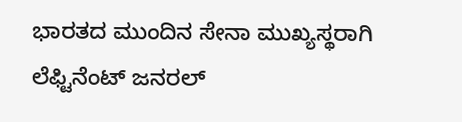ಭಾರತದ ಮುಂದಿನ ಸೇನಾ ಮುಖ್ಯಸ್ಥರಾಗಿ ಲೆಫ್ಟಿನೆಂಟ್ ಜನರಲ್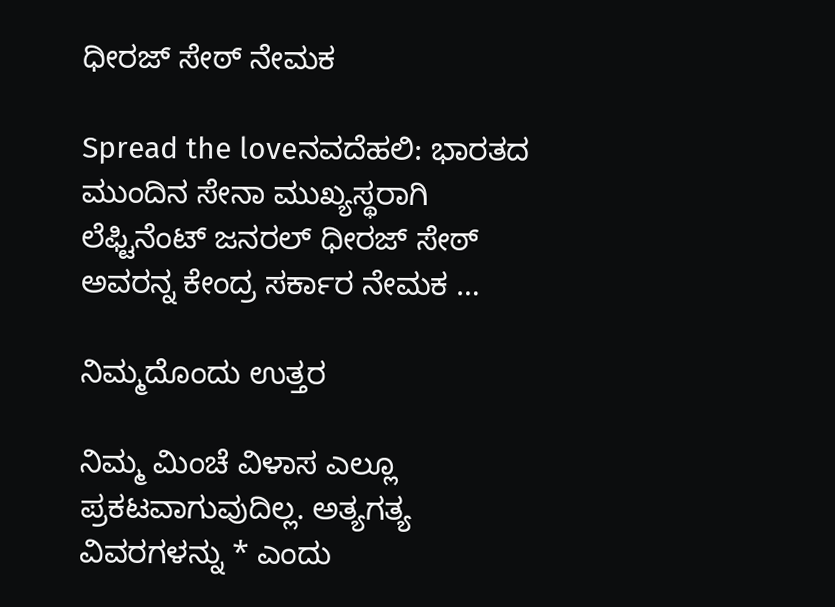ಧೀರಜ್ ಸೇಠ್ ನೇಮಕ

Spread the loveನವದೆಹಲಿ: ಭಾರತದ ಮುಂದಿನ ಸೇನಾ ಮುಖ್ಯಸ್ಥರಾಗಿ ಲೆಫ್ಟಿನೆಂಟ್ ಜನರಲ್ ಧೀರಜ್ ಸೇಠ್  ಅವರನ್ನ ಕೇಂದ್ರ ಸರ್ಕಾರ ನೇಮಕ …

ನಿಮ್ಮದೊಂದು ಉತ್ತರ

ನಿಮ್ಮ ಮಿಂಚೆ ವಿಳಾಸ ಎಲ್ಲೂ ಪ್ರಕಟವಾಗುವುದಿಲ್ಲ. ಅತ್ಯಗತ್ಯ ವಿವರಗಳನ್ನು * ಎಂದು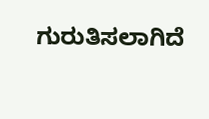ಗುರುತಿಸಲಾಗಿದೆ